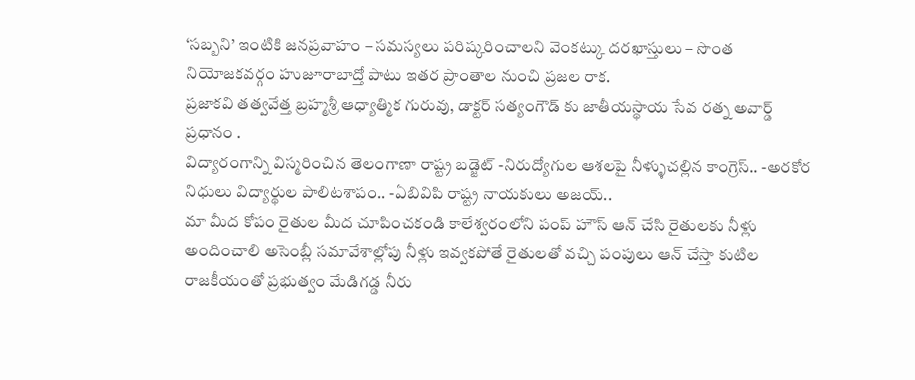‘సబ్బని’ ఇంటికి జనప్రవాహం – సమస్యలు పరిష్కరించాలని వెంకట్కు దరఖాస్తులు – సొంత నియోజకవర్గం హుజూరాబాద్తో పాటు ఇతర ప్రాంతాల నుంచి ప్రజల రాక.
ప్రజాకవి తత్వవేత్త బ్రహ్మశ్రీ ఆధ్యాత్మిక గురువు, డాక్టర్ సత్యంగౌడ్ కు జాతీయస్థాయ సేవ రత్న అవార్డ్ ప్రధానం .
విద్యారంగాన్ని విస్మరించిన తెలంగాణా రాష్ట్ర బడ్జెట్ -నిరుద్యోగుల ఆశలపై నీళ్ళుచల్లిన కాంగ్రెస్.. -అరకోర నిధులు విద్యార్థుల పాలిటశాపం.. -ఏబివిపి రాష్ట్ర నాయకులు అజయ్..
మా మీద కోపం రైతుల మీద చూపించకండి కాలేశ్వరంలోని పంప్ హౌస్ ఆన్ చేసి రైతులకు నీళ్లు అందించాలి అసెంబ్లీ సమావేశాల్లోపు నీళ్లు ఇవ్వకపోతే రైతులతో వచ్చి పంపులు ఆన్ చేస్తా కుటిల రాజకీయంతో ప్రభుత్వం మేడిగడ్డ నీరు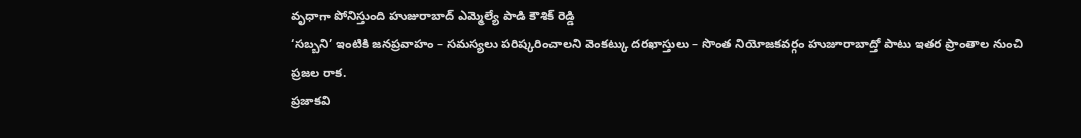వృధాగా పోనిస్తుంది హుజురాబాద్ ఎమ్మెల్యే పాడి కౌశిక్ రెడ్డి
‘సబ్బని’ ఇంటికి జనప్రవాహం – సమస్యలు పరిష్కరించాలని వెంకట్కు దరఖాస్తులు – సొంత నియోజకవర్గం హుజూరాబాద్తో పాటు ఇతర ప్రాంతాల నుంచి ప్రజల రాక.
ప్రజాకవి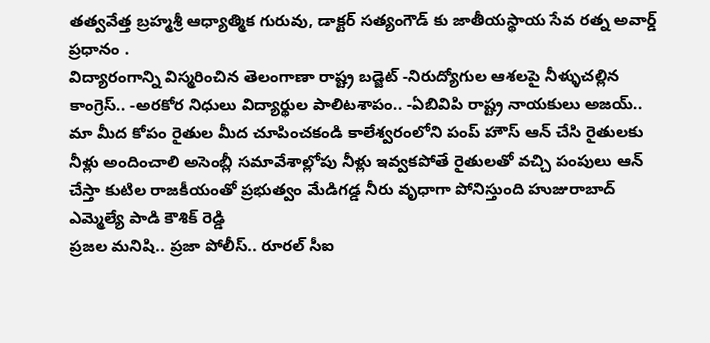తత్వవేత్త బ్రహ్మశ్రీ ఆధ్యాత్మిక గురువు, డాక్టర్ సత్యంగౌడ్ కు జాతీయస్థాయ సేవ రత్న అవార్డ్ ప్రధానం .
విద్యారంగాన్ని విస్మరించిన తెలంగాణా రాష్ట్ర బడ్జెట్ -నిరుద్యోగుల ఆశలపై నీళ్ళుచల్లిన కాంగ్రెస్.. -అరకోర నిధులు విద్యార్థుల పాలిటశాపం.. -ఏబివిపి రాష్ట్ర నాయకులు అజయ్..
మా మీద కోపం రైతుల మీద చూపించకండి కాలేశ్వరంలోని పంప్ హౌస్ ఆన్ చేసి రైతులకు నీళ్లు అందించాలి అసెంబ్లీ సమావేశాల్లోపు నీళ్లు ఇవ్వకపోతే రైతులతో వచ్చి పంపులు ఆన్ చేస్తా కుటిల రాజకీయంతో ప్రభుత్వం మేడిగడ్డ నీరు వృధాగా పోనిస్తుంది హుజురాబాద్ ఎమ్మెల్యే పాడి కౌశిక్ రెడ్డి
ప్రజల మనిషి.. ప్రజా పోలీస్.. రూరల్ సీఐ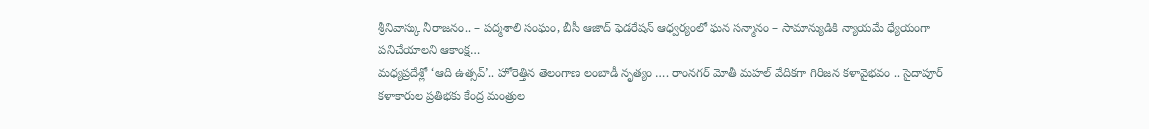శ్రీనివాస్కు నీరాజనం.. – పద్మశాలి సంఘం, బీసీ ఆజాద్ ఫెడరేషన్ ఆధ్వర్యంలో ఘన సన్మానం – సామాన్యుడికి న్యాయమే ధ్యేయంగా పనిచేయాలని ఆకాంక్ష…
మధ్యప్రదేశ్లో ‘ఆది ఉత్సవ్’.. హోరెత్తిన తెలంగాణ లంబాడీ నృత్యం …. రాంనగర్ మోతీ మహల్ వేదికగా గిరిజన కళావైభవం .. సైదాపూర్ కళాకారుల ప్రతిభకు కేంద్ర మంత్రుల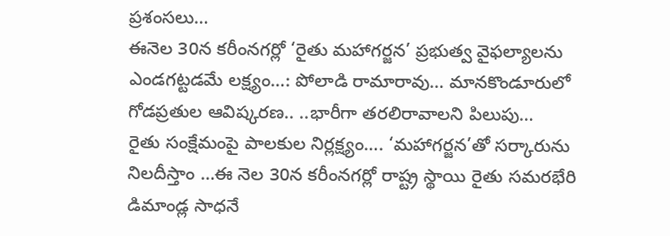ప్రశంసలు…
ఈనెల 30న కరీంనగర్లో ‘రైతు మహాగర్జన’ ప్రభుత్వ వైఫల్యాలను ఎండగట్టడమే లక్ష్యం…: పోలాడి రామారావు… మానకొండూరులో గోడప్రతుల ఆవిష్కరణ.. ..భారీగా తరలిరావాలని పిలుపు…
రైతు సంక్షేమంపై పాలకుల నిర్లక్ష్యం…. ‘మహాగర్జన’తో సర్కారును నిలదీస్తాం …ఈ నెల 30న కరీంనగర్లో రాష్ట్ర స్థాయి రైతు సమరభేరి డిమాండ్ల సాధనే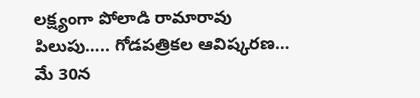లక్ష్యంగా పోలాడి రామారావు పిలుపు….. గోడపత్రికల ఆవిష్కరణ…
మే 30న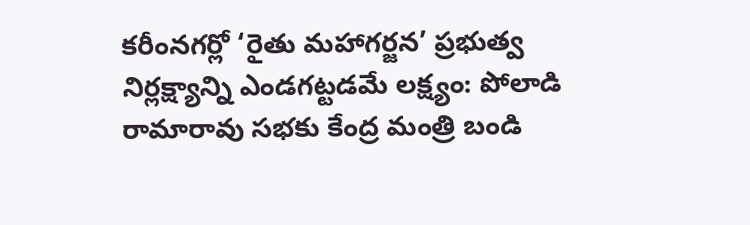కరీంనగర్లో ‘రైతు మహాగర్జన’ ప్రభుత్వ నిర్లక్ష్యాన్ని ఎండగట్టడమే లక్ష్యం: పోలాడి రామారావు సభకు కేంద్ర మంత్రి బండి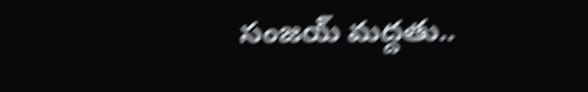సంజయ్ మద్దతు..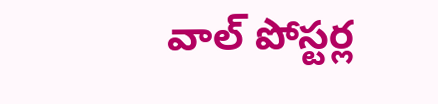వాల్ పోస్టర్ల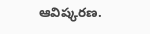ఆవిష్కరణ.